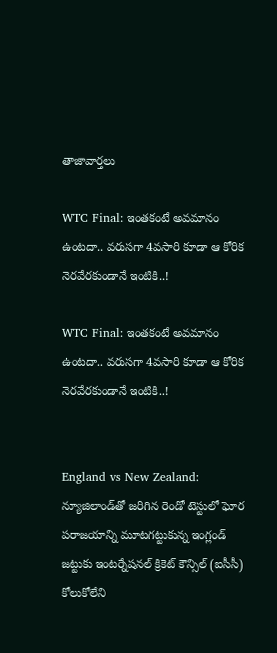తాజావార్తలు

WTC Final: ఇంతకంటే అవమానం ఉంటదా.. వరుసగా 4వసారి కూడా ఆ కోరిక నెరవేరకుండానే ఇంటికి..!

WTC Final: ఇంతకంటే అవమానం ఉంటదా.. వరుసగా 4వసారి కూడా ఆ కోరిక నెరవేరకుండానే ఇంటికి..!


England vs New Zealand: న్యూజిలాండ్‌తో జరిగిన రెండో టెస్టులో ఘోర పరాజయాన్ని మూటగట్టుకున్న ఇంగ్లండ్ జట్టుకు ఇంటర్నేషనల్ క్రికెట్ కౌన్సిల్ (ఐసీసీ) కోలుకోలేని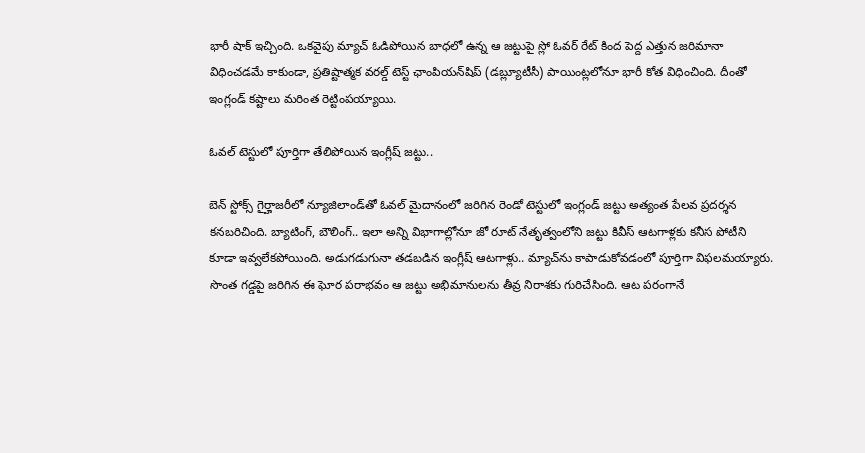భారీ షాక్ ఇచ్చింది. ఒకవైపు మ్యాచ్ ఓడిపోయిన బాధలో ఉన్న ఆ జట్టుపై స్లో ఓవర్ రేట్ కింద పెద్ద ఎత్తున జరిమానా విధించడమే కాకుండా, ప్రతిష్టాత్మక వరల్డ్ టెస్ట్ ఛాంపియన్‌షిప్ (డబ్ల్యూటీసీ) పాయింట్లలోనూ భారీ కోత విధించింది. దీంతో ఇంగ్లండ్ కష్టాలు మరింత రెట్టింపయ్యాయి.

ఓవల్ టెస్టులో పూర్తిగా తేలిపోయిన ఇంగ్లీష్ జట్టు..

బెన్ స్టోక్స్ గైర్హాజరీలో న్యూజిలాండ్‌తో ఓవల్ మైదానంలో జరిగిన రెండో టెస్టులో ఇంగ్లండ్ జట్టు అత్యంత పేలవ ప్రదర్శన కనబరిచింది. బ్యాటింగ్, బౌలింగ్.. ఇలా అన్ని విభాగాల్లోనూ జో రూట్ నేతృత్వంలోని జట్టు కివీస్ ఆటగాళ్లకు కనీస పోటీని కూడా ఇవ్వలేకపోయింది. అడుగడుగునా తడబడిన ఇంగ్లీష్ ఆటగాళ్లు.. మ్యాచ్‌ను కాపాడుకోవడంలో పూర్తిగా విఫలమయ్యారు. సొంత గడ్డపై జరిగిన ఈ ఘోర పరాభవం ఆ జట్టు అభిమానులను తీవ్ర నిరాశకు గురిచేసింది. ఆట పరంగానే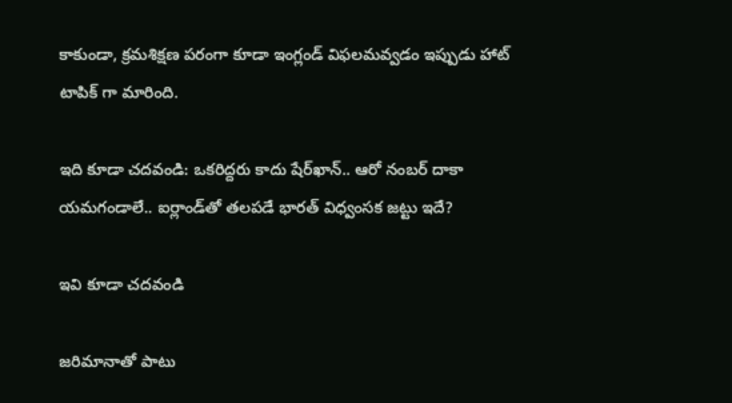కాకుండా, క్రమశిక్షణ పరంగా కూడా ఇంగ్లండ్ విఫలమవ్వడం ఇప్పుడు హాట్ టాపిక్ గా మారింది.

ఇది కూడా చదవండి: ఒకరిద్దరు కాదు షేర్‌ఖాన్.. ఆరో నంబర్ దాకా యమగండాలే.. ఐర్లాండ్‌తో తలపడే భారత్ విధ్వంసక జట్టు ఇదే?

ఇవి కూడా చదవండి

జరిమానాతో పాటు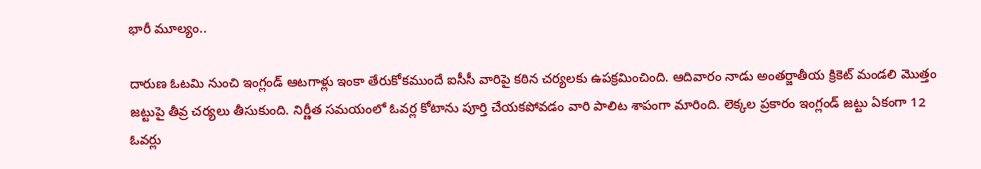భారీ మూల్యం..

దారుణ ఓటమి నుంచి ఇంగ్లండ్ ఆటగాళ్లు ఇంకా తేరుకోకముందే ఐసీసీ వారిపై కఠిన చర్యలకు ఉపక్రమించింది. ఆదివారం నాడు అంతర్జాతీయ క్రికెట్ మండలి మొత్తం జట్టుపై తీవ్ర చర్యలు తీసుకుంది. నిర్ణీత సమయంలో ఓవర్ల కోటాను పూర్తి చేయకపోవడం వారి పాలిట శాపంగా మారింది. లెక్కల ప్రకారం ఇంగ్లండ్ జట్టు ఏకంగా 12 ఓవర్లు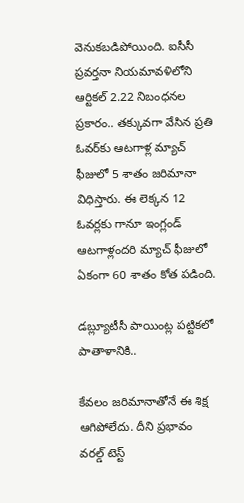వెనుకబడిపోయింది. ఐసీసీ ప్రవర్తనా నియమావళిలోని ఆర్టికల్ 2.22 నిబంధనల ప్రకారం.. తక్కువగా వేసిన ప్రతి ఓవర్‌కు ఆటగాళ్ల మ్యాచ్ ఫీజులో 5 శాతం జరిమానా విధిస్తారు. ఈ లెక్కన 12 ఓవర్లకు గానూ ఇంగ్లండ్ ఆటగాళ్లందరి మ్యాచ్ ఫీజులో ఏకంగా 60 శాతం కోత పడింది.

డబ్ల్యూటీసీ పాయింట్ల పట్టికలో పాతాళానికి..

కేవలం జరిమానాతోనే ఈ శిక్ష ఆగిపోలేదు. దీని ప్రభావం వరల్డ్ టెస్ట్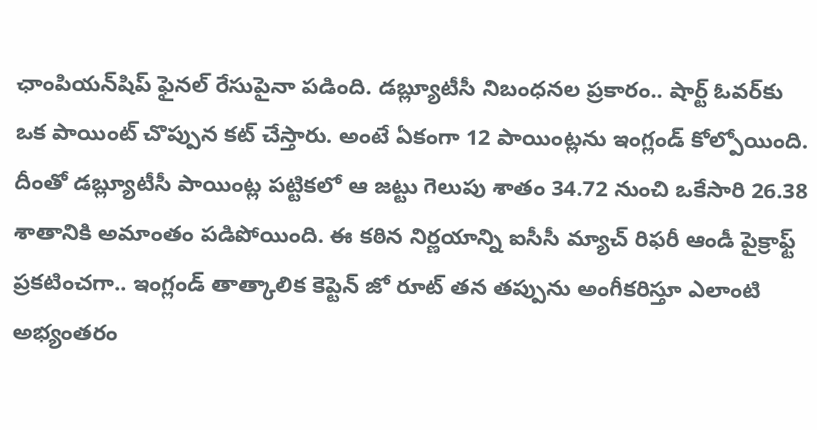ఛాంపియన్‌షిప్ ఫైనల్ రేసుపైనా పడింది. డబ్ల్యూటీసీ నిబంధనల ప్రకారం.. షార్ట్ ఓవర్‌కు ఒక పాయింట్ చొప్పున కట్ చేస్తారు. అంటే ఏకంగా 12 పాయింట్లను ఇంగ్లండ్ కోల్పోయింది. దీంతో డబ్ల్యూటీసీ పాయింట్ల పట్టికలో ఆ జట్టు గెలుపు శాతం 34.72 నుంచి ఒకేసారి 26.38 శాతానికి అమాంతం పడిపోయింది. ఈ కఠిన నిర్ణయాన్ని ఐసీసీ మ్యాచ్ రిఫరీ ఆండీ పైక్రాఫ్ట్ ప్రకటించగా.. ఇంగ్లండ్ తాత్కాలిక కెప్టెన్ జో రూట్ తన తప్పును అంగీకరిస్తూ ఎలాంటి అభ్యంతరం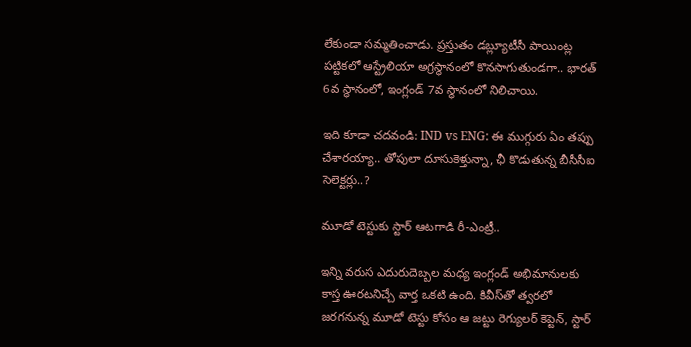లేకుండా సమ్మతించాడు. ప్రస్తుతం డబ్ల్యూటీసీ పాయింట్ల పట్టికలో ఆస్ట్రేలియా అగ్రస్థానంలో కొనసాగుతుండగా.. భారత్ 6వ స్థానంలో, ఇంగ్లండ్ 7వ స్థానంలో నిలిచాయి.

ఇది కూడా చదవండి: IND vs ENG: ఈ ముగ్గురు ఏం తప్పు చేశారయ్యా.. తోపులా దూసుకెళ్తున్నా, ఛీ కొడుతున్న బీసీసీఐ సెలెక్టర్లు..?

మూడో టెస్టుకు స్టార్ ఆటగాడి రీ-ఎంట్రీ..

ఇన్ని వరుస ఎదురుదెబ్బల మధ్య ఇంగ్లండ్ అభిమానులకు కాస్త ఊరటనిచ్చే వార్త ఒకటి ఉంది. కివీస్‌తో త్వరలో జరగనున్న మూడో టెస్టు కోసం ఆ జట్టు రెగ్యులర్ కెప్టెన్, స్టార్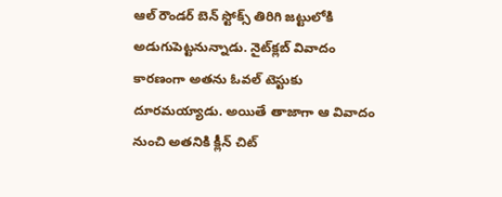ఆల్ రౌండర్ బెన్ స్టోక్స్ తిరిగి జట్టులోకి అడుగుపెట్టనున్నాడు. నైట్‌క్లబ్ వివాదం కారణంగా అతను ఓవల్ టెస్టుకు దూరమయ్యాడు. అయితే తాజాగా ఆ వివాదం నుంచి అతనికి క్లీన్ చిట్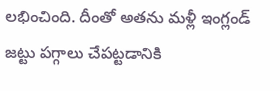లభించింది. దీంతో అతను మళ్లీ ఇంగ్లండ్ జట్టు పగ్గాలు చేపట్టడానికి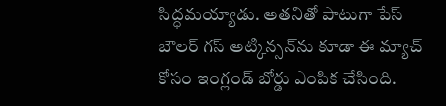సిద్ధమయ్యాడు. అతనితో పాటుగా పేస్ బౌలర్ గస్ అట్కిన్సన్‌ను కూడా ఈ మ్యాచ్ కోసం ఇంగ్లండ్ బోర్డు ఎంపిక చేసింది.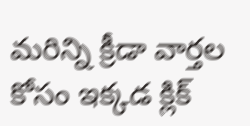మరిన్ని క్రీడా వార్తల కోసం ఇక్కడ క్లిక్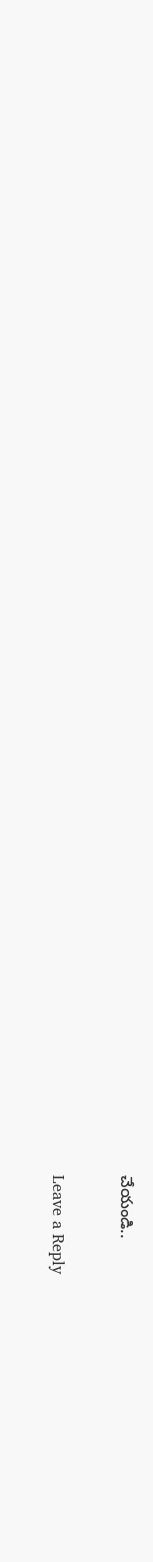చేయండి..

Leave a Reply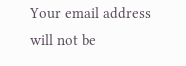Your email address will not be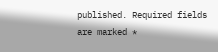published. Required fields are marked *